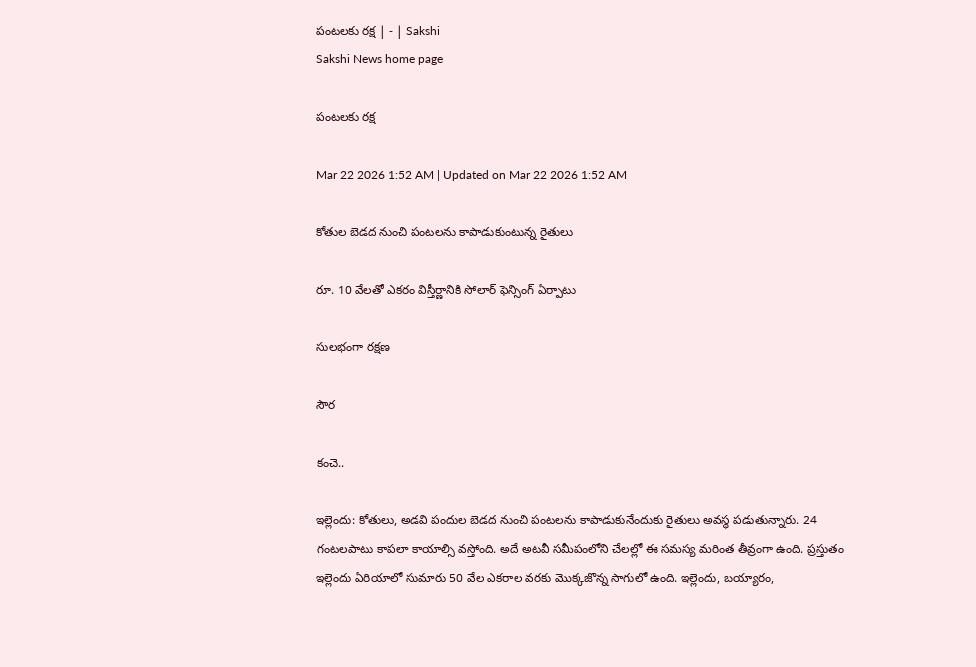పంటలకు రక్ష | - | Sakshi
Sakshi News home page

పంటలకు రక్ష

Mar 22 2026 1:52 AM | Updated on Mar 22 2026 1:52 AM

కోతుల బెడద నుంచి పంటలను కాపాడుకుంటున్న రైతులు

రూ. 10 వేలతో ఎకరం విస్తీర్ణానికి సోలార్‌ ఫెన్సింగ్‌ ఏర్పాటు

సులభంగా రక్షణ

సౌర

కంచె..

ఇల్లెందు: కోతులు, అడవి పందుల బెడద నుంచి పంటలను కాపాడుకునేందుకు రైతులు అవస్థ పడుతున్నారు. 24 గంటలపాటు కాపలా కాయాల్సి వస్తోంది. అదే అటవీ సమీపంలోని చేలల్లో ఈ సమస్య మరింత తీవ్రంగా ఉంది. ప్రస్తుతం ఇల్లెందు ఏరియాలో సుమారు 50 వేల ఎకరాల వరకు మొక్కజొన్న సాగులో ఉంది. ఇల్లెందు, బయ్యారం,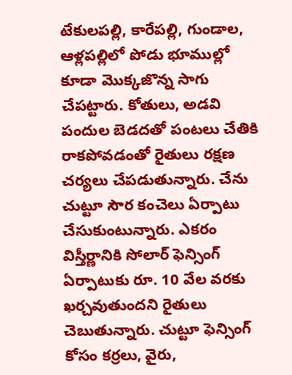టేకులపల్లి, కారేపల్లి, గుండాల, ఆళ్లపల్లిలో పోడు భూముల్లో కూడా మొక్కజొన్న సాగు చేపట్టారు. కోతులు, అడవి పందుల బెడదతో పంటలు చేతికి రాకపోవడంతో రైతులు రక్షణ చర్యలు చేపడుతున్నారు. చేను చుట్టూ సౌర కంచెలు ఏర్పాటు చేసుకుంటున్నారు. ఎకరం విస్తీర్ణానికి సోలార్‌ ఫెన్సింగ్‌ ఏర్పాటుకు రూ. 10 వేల వరకు ఖర్చవుతుందని రైతులు చెబుతున్నారు. చుట్టూ ఫెన్సింగ్‌ కోసం కర్రలు, వైరు,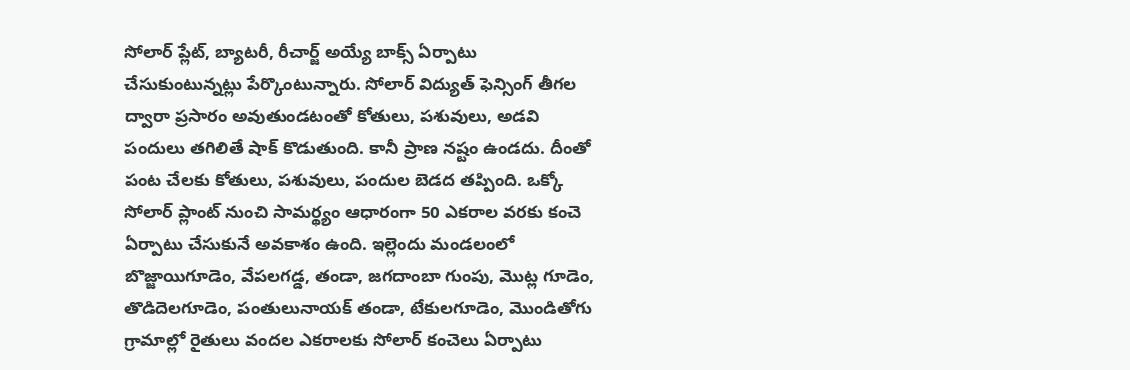సోలార్‌ ప్లేట్‌, బ్యాటరీ, రీచార్జ్‌ అయ్యే బాక్స్‌ ఏర్పాటు చేసుకుంటున్నట్లు పేర్కొంటున్నారు. సోలార్‌ విద్యుత్‌ ఫెన్సింగ్‌ తీగల ద్వారా ప్రసారం అవుతుండటంతో కోతులు, పశువులు, అడవి పందులు తగిలితే షాక్‌ కొడుతుంది. కానీ ప్రాణ నష్టం ఉండదు. దీంతో పంట చేలకు కోతులు, పశువులు, పందుల బెడద తప్పింది. ఒక్కో సోలార్‌ ప్లాంట్‌ నుంచి సామర్థ్యం ఆధారంగా 50 ఎకరాల వరకు కంచె ఏర్పాటు చేసుకునే అవకాశం ఉంది. ఇల్లెందు మండలంలో బొజ్జాయిగూడెం, వేపలగడ్డ, తండా, జగదాంబా గుంపు, మొట్ల గూడెం, తొడిదెలగూడెం, పంతులునాయక్‌ తండా, టేకులగూడెం, మొండితోగు గ్రామాల్లో రైతులు వందల ఎకరాలకు సోలార్‌ కంచెలు ఏర్పాటు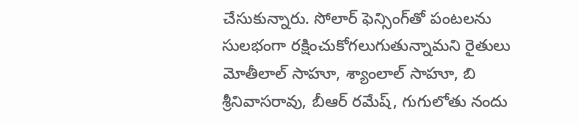చేసుకున్నారు. సోలార్‌ ఫెన్సింగ్‌తో పంటలను సులభంగా రక్షించుకోగలుగుతున్నామని రైతులు మోతీలాల్‌ సాహూ, శ్యాంలాల్‌ సాహూ, బి శ్రీనివాసరావు, బీఆర్‌ రమేష్‌, గుగులోతు నందు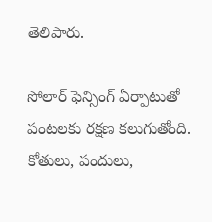తెలిపారు.

సోలార్‌ ఫెన్సింగ్‌ ఏర్పాటుతో పంటలకు రక్షణ కలుగుతోంది. కోతులు, పందులు,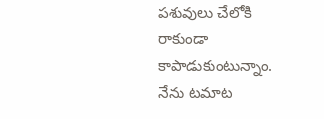పశువులు చేలోకి రాకుండా కాపాడుకుంటున్నాం. నేను టమాట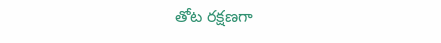తోట రక్షణగా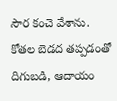సౌర కంచె వేశాను. కోతల బెడద తప్పడంతో దిగుబడి, ఆదాయం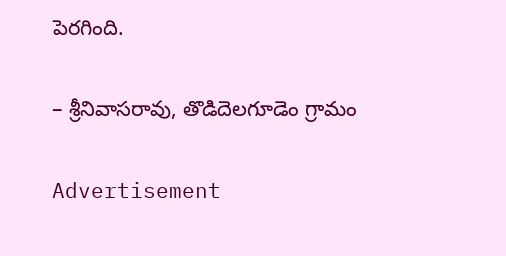పెరగింది.

– శ్రీనివాసరావు, తొడిదెలగూడెం గ్రామం

Advertisement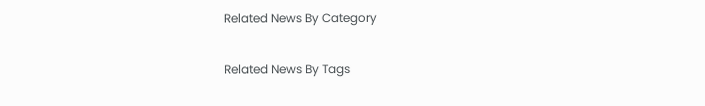Related News By Category

Related News By Tags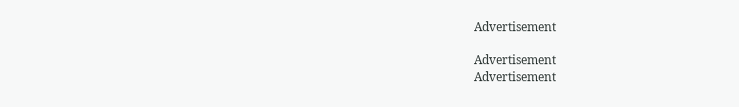Advertisement

Advertisement
Advertisement